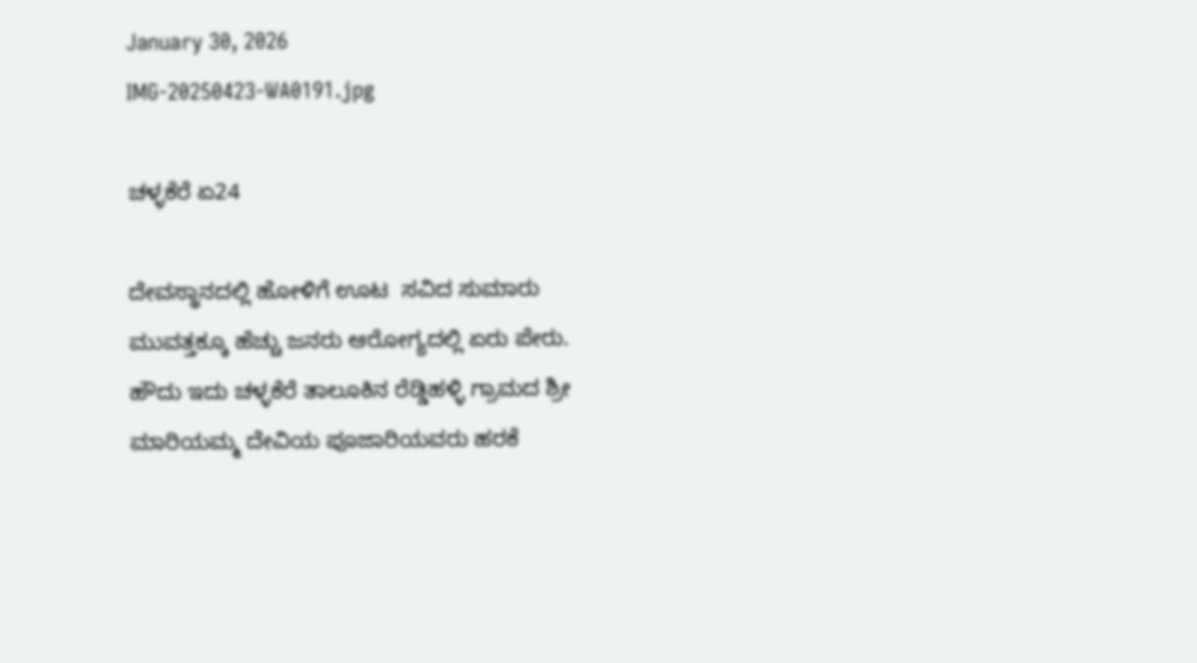January 30, 2026
IMG-20250423-WA0191.jpg

ಚಳ್ಳಕೆರೆ ಏ24

ದೇವಸ್ಥಾನದಲ್ಲಿ ಹೋಳಿಗೆ ಊಟ  ಸವಿದ ಸುಮಾರು ಮುವತ್ತಕ್ಕೂ ‌ಹೆಚ್ಚು ಜನರು ಆರೋಗ್ಯದಲ್ಲಿ ಏರು ಪೇರು.
ಹೌದು ಇದು ಚಳ್ಳಕೆರೆ ತಾಲೂಕಿನ ರೆಡ್ಡಿಹಳ್ಳಿ ಗ್ರಾಮದ ಶ್ರೀ ಮಾರಿಯಮ್ಮ ದೇವಿಯ ಪೂಜಾರಿಯವರು ಹರಕೆ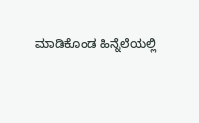ಮಾಡಿಕೊಂಡ ‌ಹಿನ್ನೆಲೆಯಲ್ಲಿ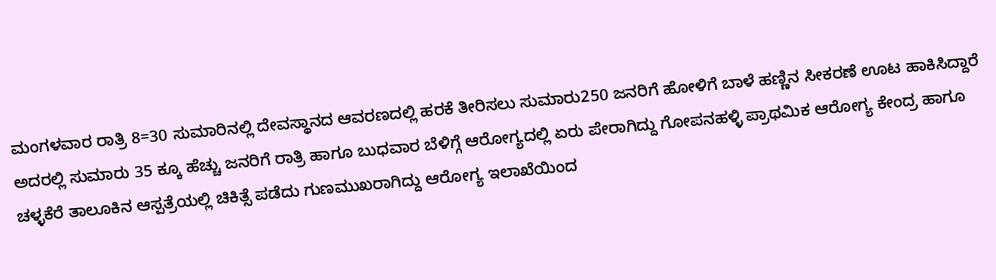ಮಂಗಳವಾರ ರಾತ್ರಿ 8=30 ಸುಮಾರಿನಲ್ಲಿ ದೇವಸ್ಥಾನದ ಆವರಣದಲ್ಲಿ ಹರಕೆ ತೀರಿಸಲು ‌‌ಸುಮಾರು250 ಜನರಿಗೆ ‌ಹೋಳಿಗೆ ಬಾಳೆ ಹಣ್ಣಿನ ಸೀಕರಣೆ ಊಟ ಹಾಕಿಸಿದ್ದಾರೆ ಅದರಲ್ಲಿ ‌‌ಸುಮಾರು 35 ಕ್ಕೂ ‌ಹೆಚ್ಚು ಜನರಿಗೆ ರಾತ್ರಿ ಹಾಗೂ ಬುಧವಾರ ಬೆಳಿಗ್ಗೆ ಆರೋಗ್ಯದಲ್ಲಿ ಏರು ಪೇರಾಗಿದ್ದು ಗೋಪನಹಳ್ಳಿ ಪ್ರಾಥಮಿಕ ಆರೋಗ್ಯ ಕೇಂದ್ರ ಹಾಗೂ ಚಳ್ಳಕೆರೆ ತಾಲೂಕಿನ ಆ‌ಸ್ಪತ್ರೆಯಲ್ಲಿ ಚಿಕಿತ್ಸೆ ಪಡೆದು ಗುಣಮುಖರಾಗಿದ್ದು ಆರೋಗ್ಯ ಇಲಾಖೆಯಿಂದ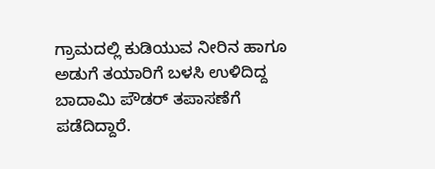ಗ್ರಾಮದಲ್ಲಿ ಕುಡಿಯುವ ನೀರಿನ ಹಾಗೂ ಅಡುಗೆ ತಯಾರಿಗೆ ಬಳ‌ಸಿ ಉಳಿದಿದ್ದ ಬಾದಾಮಿ ಪೌಡರ್ ತಪಾಸಣೆಗೆ ಪಡೆದಿದ್ದಾರೆ.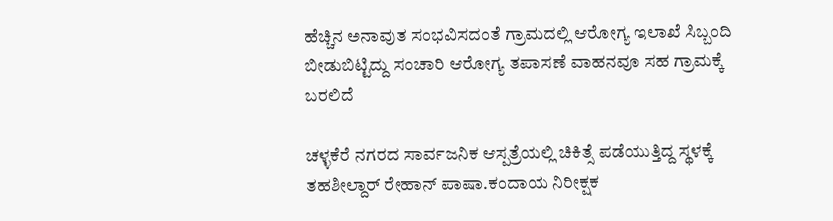ಹೆಚ್ಚಿನ ಅನಾವುತ ಸಂಭವಿಸದಂತೆ ಗ್ರಾಮದಲ್ಲಿ ಆರೋಗ್ಯ ಇಲಾಖೆ ‌‌ಸಿಬ್ಬಂದಿ ಬೀಡುಬಿಟ್ಟಿದ್ದು ಸಂಚಾರಿ ಆರೋಗ್ಯ ತಪಾಸಣೆ ವಾಹನವೂ ಸಹ ಗ್ರಾಮಕ್ಕೆ ಬರಲಿದೆ

ಚಳ್ಳಕೆರೆ ನಗರದ ಸಾರ್ವಜನಿಕ ಆಸ್ಪತ್ರೆಯಲ್ಲಿ ಚಿಕಿತ್ಸೆ ಪಡೆಯುತ್ತಿದ್ದ ಸ್ಥಳಕ್ಕೆ ತಹಶೀಲ್ದಾರ್ ರೇಹಾನ್ ಪಾಷಾ.ಕಂದಾಯ ನಿರೀಕ್ಷಕ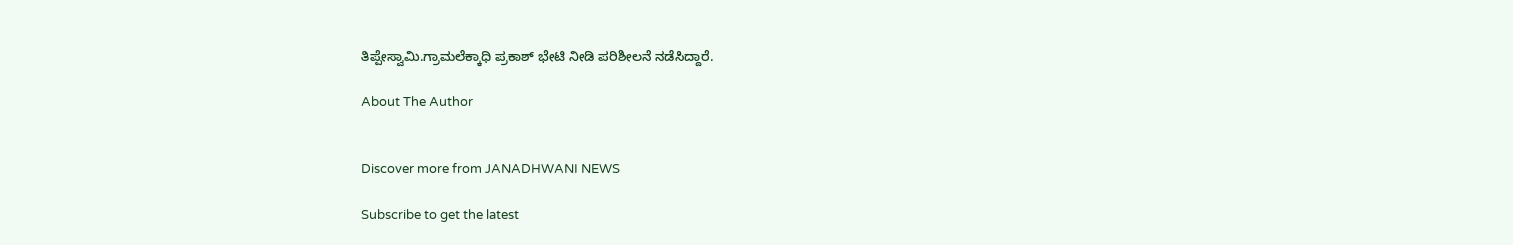ತಿಪ್ಪೇಸ್ವಾಮಿ.ಗ್ರಾಮಲೆಕ್ಕಾಧಿ ಪ್ರಕಾಶ್ ಭೇಟಿ ನೀಡಿ ಪರಿಶೀಲನೆ ‌‌ನಡೆಸಿದ್ದಾರೆ.

About The Author


Discover more from JANADHWANI NEWS

Subscribe to get the latest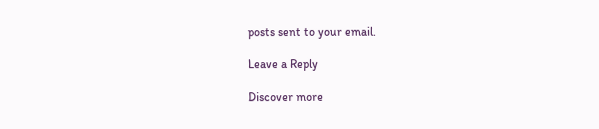posts sent to your email.

Leave a Reply

Discover more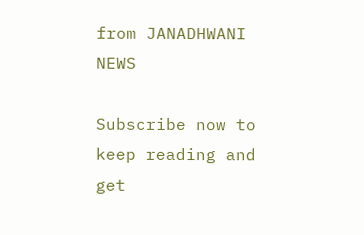from JANADHWANI NEWS

Subscribe now to keep reading and get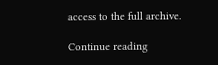access to the full archive.

Continue reading